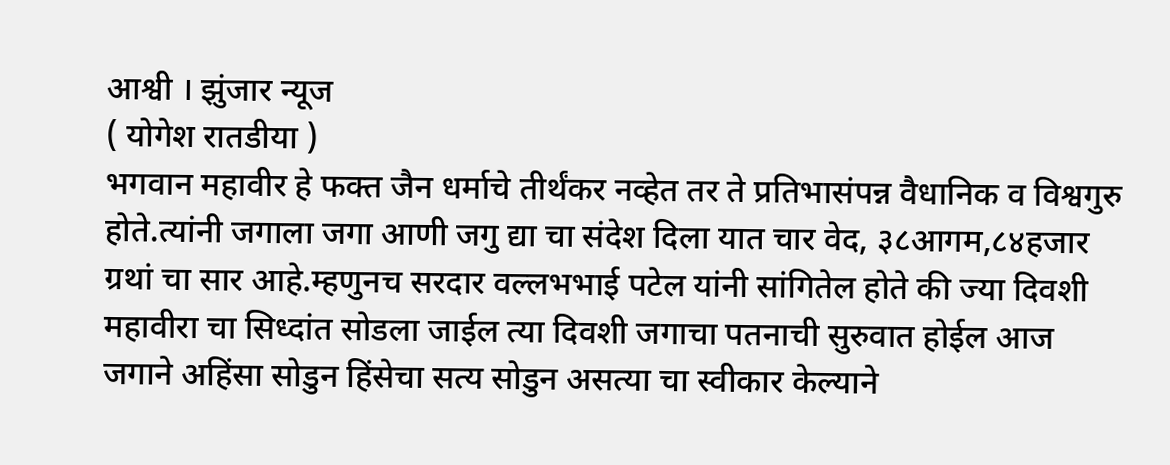आश्वी । झुंजार न्यूज
( योगेश रातडीया )
भगवान महावीर हे फक्त जैन धर्माचे तीर्थंकर नव्हेत तर ते प्रतिभासंपन्न वैधानिक व विश्वगुरु होते.त्यांनी जगाला जगा आणी जगु द्या चा संदेश दिला यात चार वेद, ३८आगम,८४हजार ग्रथां चा सार आहे.म्हणुनच सरदार वल्लभभाई पटेल यांनी सांगितेल होते की ज्या दिवशी महावीरा चा सिध्दांत सोडला जाईल त्या दिवशी जगाचा पतनाची सुरुवात होईल आज जगाने अहिंसा सोडुन हिंसेचा सत्य सोडुन असत्या चा स्वीकार केल्याने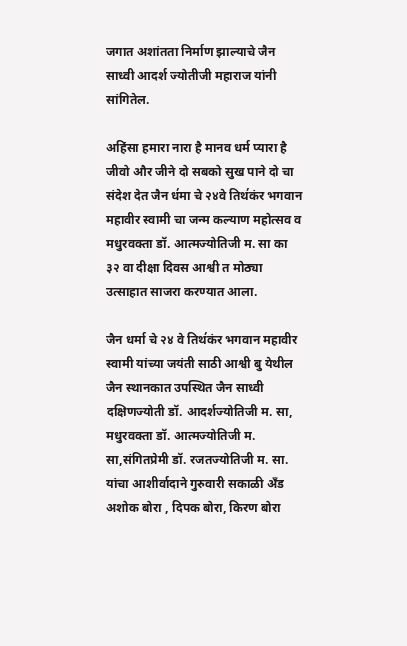जगात अशांतता निर्माण झाल्याचे जैन साध्वी आदर्श ज्योतीजी महाराज यांनी सांगितेल.

अहिंसा हमारा नारा है मानव धर्म प्यारा है जीवो और जीने दो सबको सुख पाने दो चा संदेश देत जैन ध॔मा चे २४वे तिथ॔कंर भगवान महावीर स्वामी चा जन्म कल्याण महोत्सव व मधुरवक्ता डॉ. आत्मज्योतिजी म. सा का ३२ वा दीक्षा दिवस आश्वी त मोठ्या उत्साहात साजरा करण्यात आला.

जैन धर्मा चे २४ वे तिथ॔कंर भगवान महावीर स्वामी यांच्या जयंती साठी आश्वी बु येथील जैन स्थानकात उपस्थित जैन साध्वी दक्षिणज्योती डॉ. आदर्शज्योतिजी म. सा, मधुरवक्ता डॉ. आत्मज्योतिजी म. सा,संगितप्रेमी डॉ. रजतज्योतिजी म. सा. यांचा आशीर्वादाने गुरुवारी सकाळी अँड अशोक बोरा , दिपक बोरा, किरण बोरा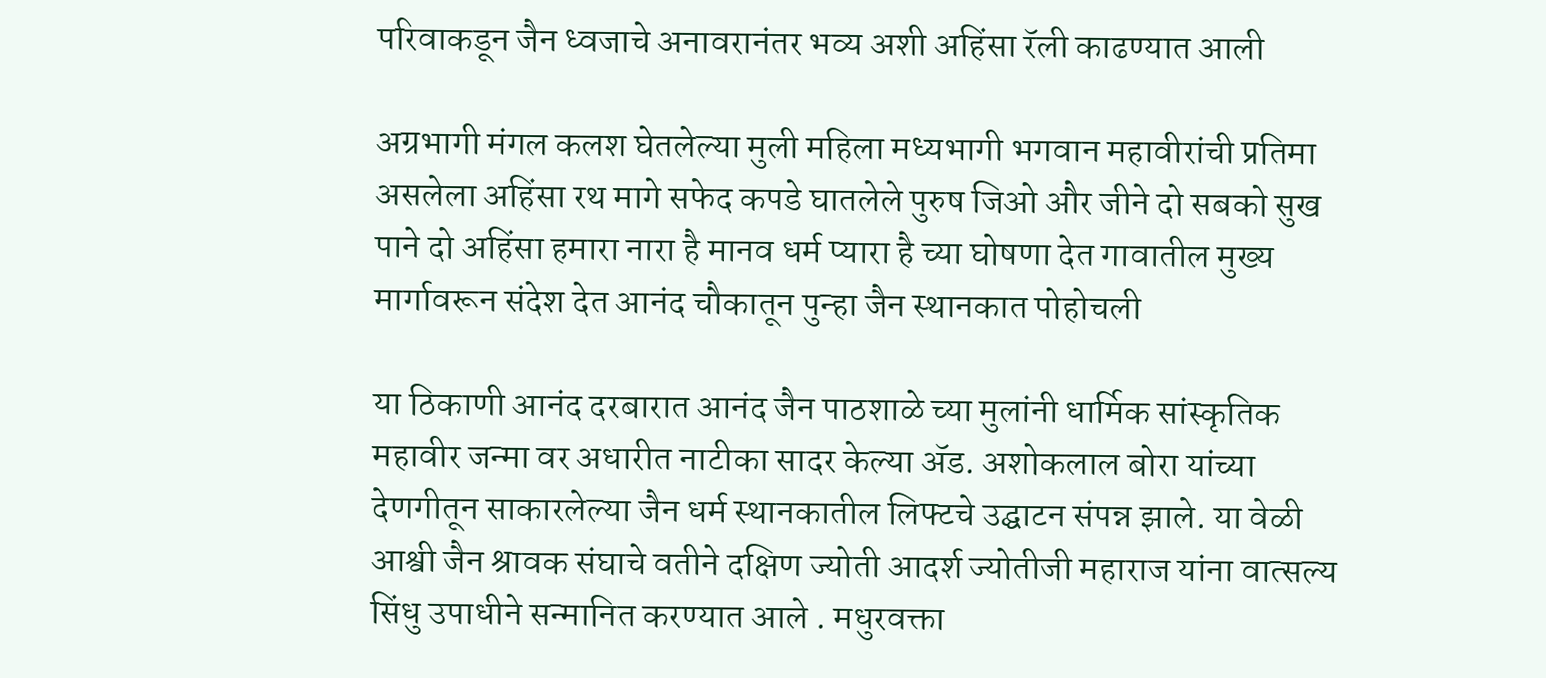परिवाकडून जैन ध्वजाचे अनावरानंतर भव्य अशी अहिंसा रॅली काढण्यात आली

अग्रभागी मंगल कलश घेतलेल्या मुली महिला मध्यभागी भगवान महावीरांची प्रतिमा असलेला अहिंसा रथ मागे सफेद कपडे घातलेले पुरुष जिओ और जीने दो सबको सुख पाने दो अहिंसा हमारा नारा है मानव धर्म प्यारा है च्या घोषणा देत गावातील मुख्य मार्गावरून संदेश देत आनंद चौकातून पुन्हा जैन स्थानकात पोहोचली

या ठिकाणी आनंद दरबारात आनंद जैन पाठशाळे च्या मुलांनी धार्मिक सांस्कृतिक महावीर जन्मा वर अधारीत नाटीका सादर केल्या ॲड. अशोकलाल बोरा यांच्या देणगीतून साकारलेल्या जैन धर्म स्थानकातील लिफ्टचे उद्घाटन संपन्न झाले. या वेळी आश्वी जैन श्रावक संघाचे वतीने दक्षिण ज्योती आदर्श ज्योतीजी महाराज यांना वात्सल्य सिंधु उपाधीने सन्मानित करण्यात आले . मधुरवक्ता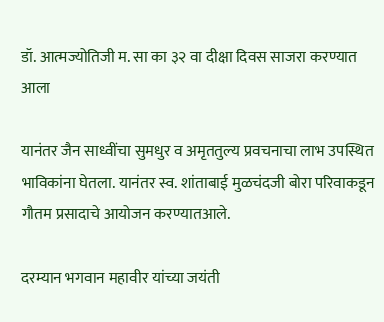डॉ. आत्मज्योतिजी म. सा का ३२ वा दीक्षा दिवस साजरा करण्यात आला

यानंतर जैन साध्वींचा सुमधुर व अमृततुल्य प्रवचनाचा लाभ उपस्थित भाविकांना घेतला. यानंतर स्व. शांताबाई मुळचंदजी बोरा परिवाकडून गौतम प्रसादाचे आयोजन करण्यातआले.

दरम्यान भगवान महावीर यांच्या जयंती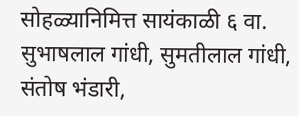सोहळ्यानिमित्त सायंकाळी ६ वा. सुभाषलाल गांधी, सुमतीलाल गांधी, संतोष भंडारी,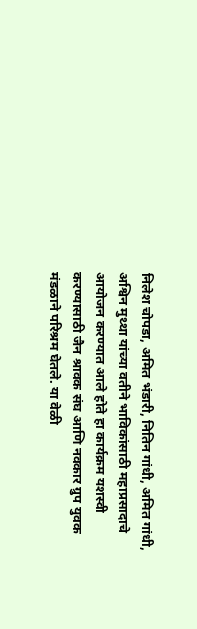निलेश चोपडा, अमित भंडारी, नितिन गांधी, अमित गांधी, अश्विन मुथ्था यांच्या वतीने भाविकांसाठी महाप्रसादाचे आयोजन करण्यात आले होते हा कार्यक्रम यशस्वी करण्यासाठी जैन श्रावक संघ आणि नवकार ग्रुप युवक मंडळाने परिश्रम घेतले. या वेळी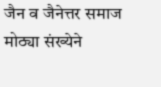जैन व जैनेत्तर समाज मोठ्या संख्येने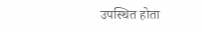उपस्थित होता